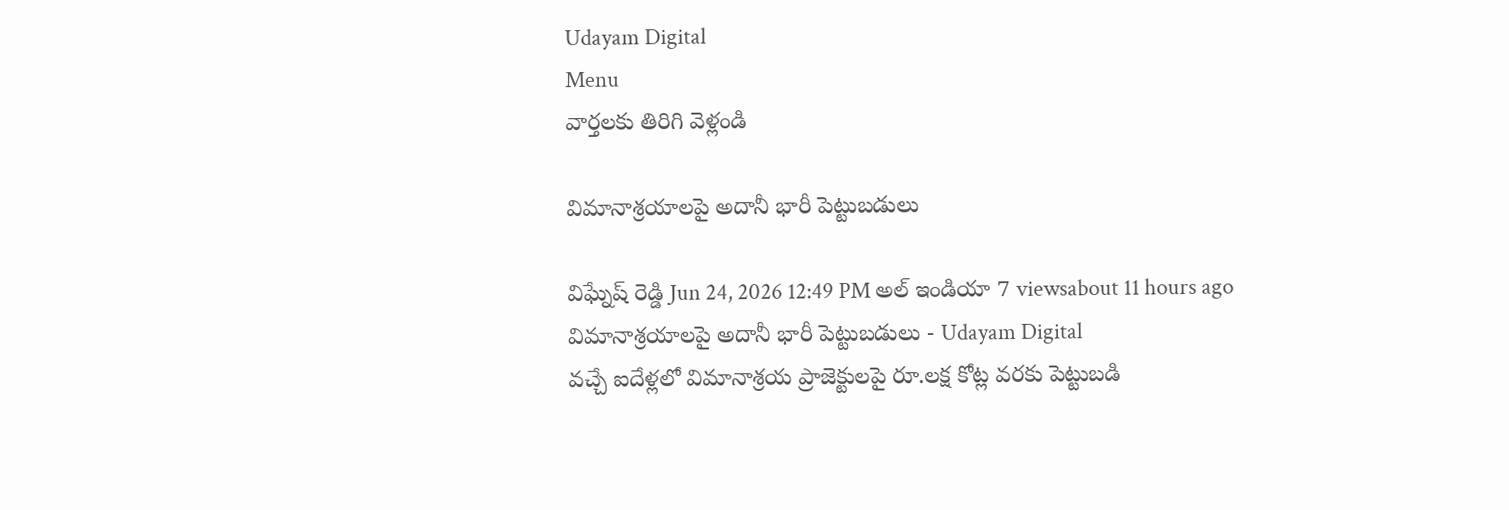Udayam Digital
Menu
వార్తలకు తిరిగి వెళ్లండి

విమానాశ్రయాలపై అదానీ భారీ పెట్టుబడులు

విఘ్నేష్ రెడ్డి Jun 24, 2026 12:49 PM అల్ ఇండియా 7 viewsabout 11 hours ago
విమానాశ్రయాలపై అదానీ భారీ పెట్టుబడులు - Udayam Digital
వచ్చే ఐదేళ్లలో విమానాశ్రయ ప్రాజెక్టులపై రూ.లక్ష కోట్ల వరకు పెట్టుబడి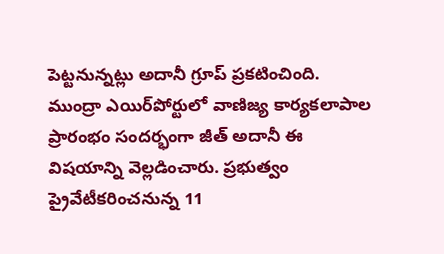పెట్టనున్నట్లు అదానీ గ్రూప్ ప్రకటించింది. ముంద్రా ఎయిర్‌పోర్టులో వాణిజ్య కార్యకలాపాల ప్రారంభం సందర్భంగా జీత్ అదానీ ఈ విషయాన్ని వెల్లడించారు. ప్రభుత్వం ప్రైవేటీకరించనున్న 11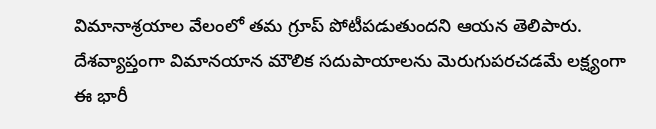విమానాశ్రయాల వేలంలో తమ గ్రూప్ పోటీపడుతుందని ఆయన తెలిపారు. దేశవ్యాప్తంగా విమానయాన మౌలిక సదుపాయాలను మెరుగుపరచడమే లక్ష్యంగా ఈ భారీ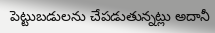పెట్టుబడులను చేపడుతున్నట్లు అదానీ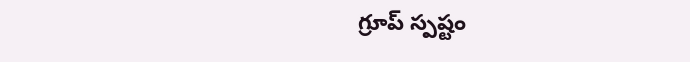గ్రూప్ స్పష్టం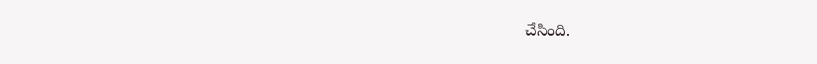చేసింది.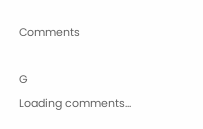Comments

G
Loading comments...